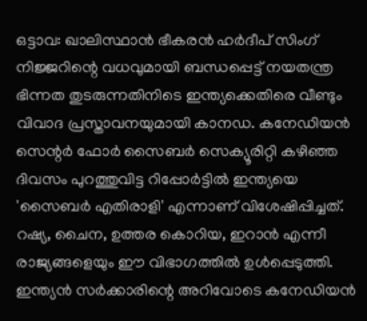ഒട്ടാവ: ഖാലിസ്ഥാൻ ഭീകരൻ ഹർദീപ് സിംഗ് നിജ്ജറിന്റെ വധവുമായി ബന്ധപ്പെട്ട് നയതന്ത്ര ഭിന്നത തുടരുന്നതിനിടെ ഇന്ത്യക്കെതിരെ വീണ്ടും വിവാദ പ്രസ്താവനയുമായി കാനഡ. കനേഡിയൻ സെന്റർ ഫോർ സൈബർ സെക്യൂരിറ്റി കഴിഞ്ഞ ദിവസം പുറത്തുവിട്ട റിപ്പോർട്ടിൽ ഇന്ത്യയെ 'സൈബർ എതിരാളി' എന്നാണ് വിശേഷിപ്പിച്ചത്. റഷ്യ, ചൈന, ഉത്തര കൊറിയ, ഇറാൻ എന്നീ രാജ്യങ്ങളെയും ഈ വിഭാഗത്തിൽ ഉൾപ്പെടുത്തി.
ഇന്ത്യൻ സർക്കാരിന്റെ അറിവോടെ കനേഡിയൻ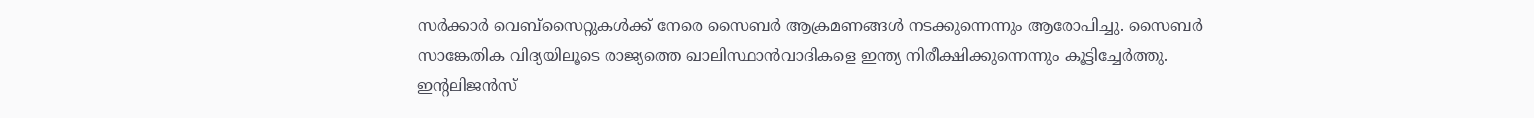സർക്കാർ വെബ്സൈറ്റുകൾക്ക് നേരെ സൈബർ ആക്രമണങ്ങൾ നടക്കുന്നെന്നും ആരോപിച്ചു. സൈബർ സാങ്കേതിക വിദ്യയിലൂടെ രാജ്യത്തെ ഖാലിസ്ഥാൻവാദികളെ ഇന്ത്യ നിരീക്ഷിക്കുന്നെന്നും കൂട്ടിച്ചേർത്തു. ഇന്റലിജൻസ്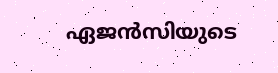ഏജൻസിയുടെ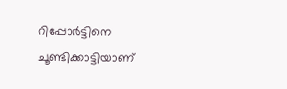റിപ്പോർട്ടിനെ ചൂണ്ടിക്കാട്ടിയാണ്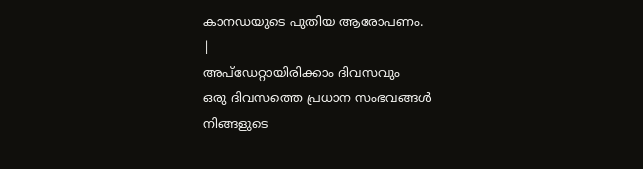കാനഡയുടെ പുതിയ ആരോപണം.
|
അപ്ഡേറ്റായിരിക്കാം ദിവസവും
ഒരു ദിവസത്തെ പ്രധാന സംഭവങ്ങൾ നിങ്ങളുടെ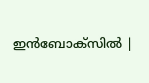ഇൻബോക്സിൽ |